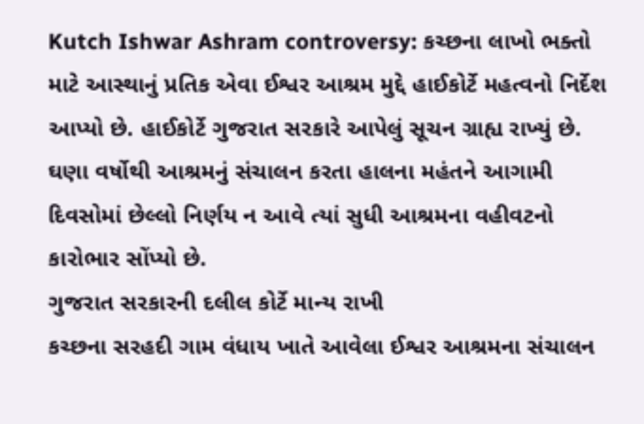Kutch Ishwar Ashram controversy: કચ્છના લાખો ભક્તો માટે આસ્થાનું પ્રતિક એવા ઈશ્વર આશ્રમ મુદ્દે હાઈકોર્ટે મહત્વનો નિર્દેશ આપ્યો છે. હાઈકોર્ટે ગુજરાત સરકારે આપેલું સૂચન ગ્રાહ્ય રાખ્યું છે. ઘણા વર્ષોથી આશ્રમનું સંચાલન કરતા હાલના મહંતને આગામી દિવસોમાં છેલ્લો નિર્ણય ન આવે ત્યાં સુધી આશ્રમના વહીવટનો કારોભાર સોંપ્યો છે.
ગુજરાત સરકારની દલીલ કોર્ટે માન્ય રાખી
કચ્છના સરહદી ગામ વંધાય ખાતે આવેલા ઈશ્વર આશ્રમના સંચાલન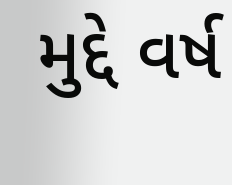મુદ્દે વર્ષ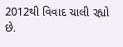2012થી વિવાદ ચાલી રહ્યો છે.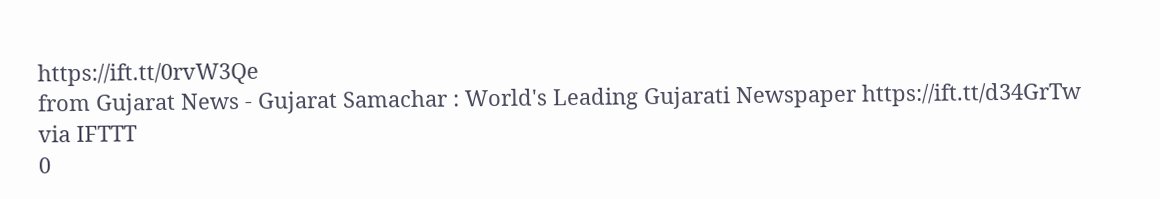https://ift.tt/0rvW3Qe
from Gujarat News - Gujarat Samachar : World's Leading Gujarati Newspaper https://ift.tt/d34GrTw
via IFTTT
0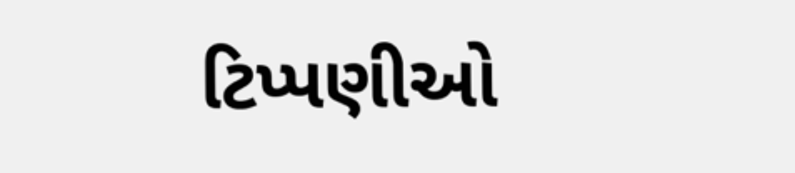ટિપ્પણીઓ